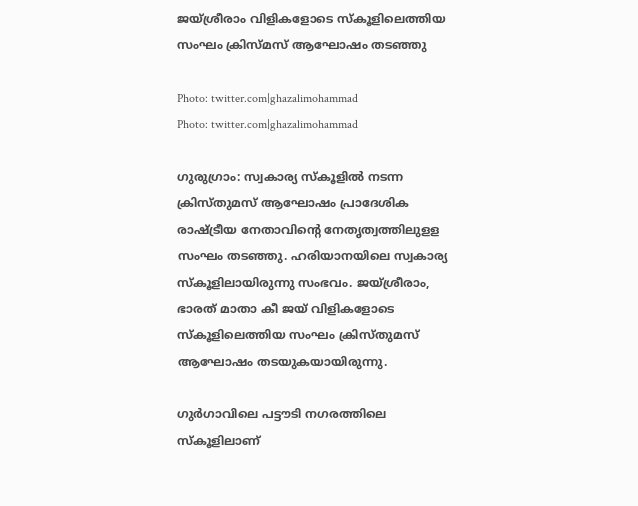ജയ്ശ്രീരാം വിളികളോടെ സ്‌കൂളിലെത്തിയ സംഘം ക്രിസ്മസ് ആഘോഷം തടഞ്ഞു

Photo: twitter.com|ghazalimohammad
Photo: twitter.com|ghazalimohammad

ഗുരുഗ്രാം: സ്വകാര്യ സ്‌കൂളില്‍ നടന്ന ക്രിസ്തുമസ് ആഘോഷം പ്രാദേശിക രാഷ്ട്രീയ നേതാവിന്‍റെ നേതൃത്വത്തിലുളള സംഘം തടഞ്ഞു. ഹരിയാനയിലെ സ്വകാര്യ സ്‌കൂളിലായിരുന്നു സംഭവം. ജയ്ശ്രീരാം, ഭാരത് മാതാ കീ ജയ് വിളികളോടെ സ്‌കൂളിലെത്തിയ സംഘം ക്രിസ്തുമസ് ആഘോഷം തടയുകയായിരുന്നു.

ഗുര്‍ഗാവിലെ പട്ടൗടി നഗരത്തിലെ സ്‌കൂളിലാണ്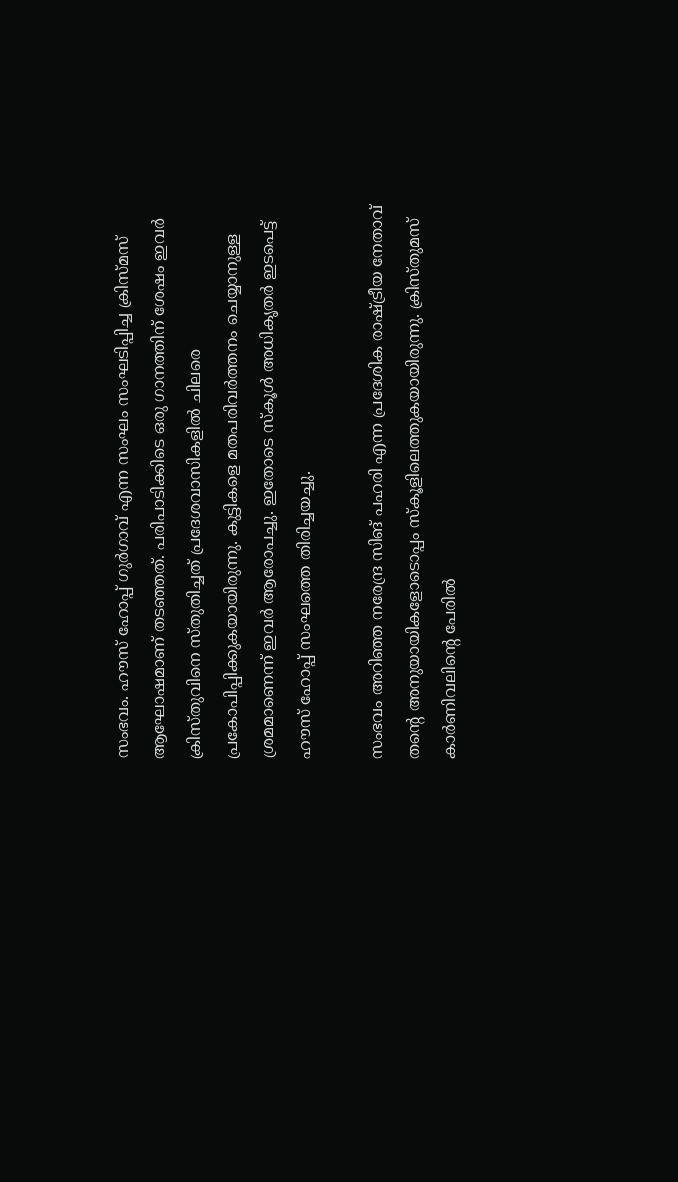സംഭവം. ഹൗസ് ഹോപ്പ് ഗുര്‍ഗാവ് എന്ന സംഘം സംഘടിപ്പിച്ച ക്രിസ്മസ് ആഘോഷമാണ് തടഞ്ഞത്. പരിപാടിക്കിടെ ഒരു ഗാനത്തിന് ശേഷം ഇവര്‍ ക്രിസ്തുവിനെ സ്തുതിച്ചത് പ്രദേശവാസികളില്‍ ചിലരെ പ്രകോപിപ്പിക്കുകയായിരുന്നു. കുട്ടികളെ മതപരിവര്‍ത്തനം ചെയ്യാനുള്ള ശ്രമമാണെന്ന് ഇവര്‍ ആരോപച്ചു. ഇതോടെ സ്‌കൂള്‍ അധികൃതര്‍ ഇടപെട്ട് ഹൗസ് ഹോപ്പ് സംഘത്തെ തിരിച്ചയച്ചു.

സംഭവം അറിഞ്ഞ നരേന്ദ്ര സിങ് പഹരി എന്ന പ്രദേശിക രാഷ്ട്രീയ നേതാവ് തന്റെ അനുയായികളോടൊപ്പം സ്‌കൂളിലെത്തുകയായിരുന്നു. ക്രിസ്തുമസ് കാര്‍ണിവലിന്റെ പേരില്‍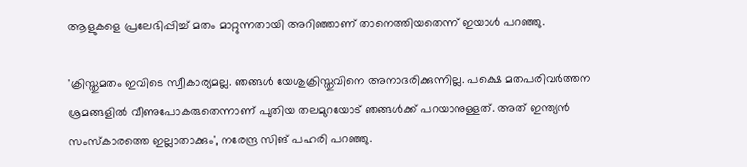ആളുകളെ പ്രലേഭിപ്പിച്ച് മതം മാറ്റുന്നതായി അറിഞ്ഞാണ് താനെത്തിയതെന്ന് ഇയാള്‍ പറഞ്ഞു.

'ക്രിസ്തുമതം ഇവിടെ സ്വീകാര്യമല്ല. ഞങ്ങള്‍ യേശുക്രിസ്തുവിനെ അനാദരിക്കുന്നില്ല. പക്ഷെ മതപരിവര്‍ത്തന ശ്രമങ്ങളില്‍ വീണുപോകരുതെന്നാണ് പുതിയ തലമുറയോട് ഞങ്ങള്‍ക്ക് പറയാനുള്ളത്. അത് ഇന്ത്യന്‍ സംസ്‌കാരത്തെ ഇല്ലാതാക്കും', നരേന്ദ്ര സിങ് പഹരി പറഞ്ഞു.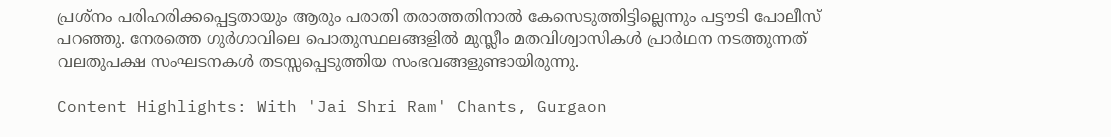പ്രശ്നം പരിഹരിക്കപ്പെട്ടതായും ആരും പരാതി തരാത്തതിനാല്‍ കേസെടുത്തിട്ടില്ലെന്നും പട്ടൗടി പോലീസ് പറഞ്ഞു. നേരത്തെ ഗുര്‍ഗാവിലെ പൊതുസ്ഥലങ്ങളില്‍ മുസ്ലീം മതവിശ്വാസികള്‍ പ്രാര്‍ഥന നടത്തുന്നത് വലതുപക്ഷ സംഘടനകള്‍ തടസ്സപ്പെടുത്തിയ സംഭവങ്ങളുണ്ടായിരുന്നു.

Content Highlights: With 'Jai Shri Ram' Chants, Gurgaon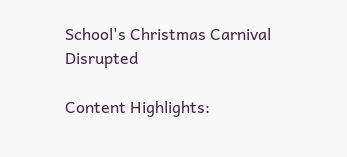School's Christmas Carnival Disrupted

Content Highlights: